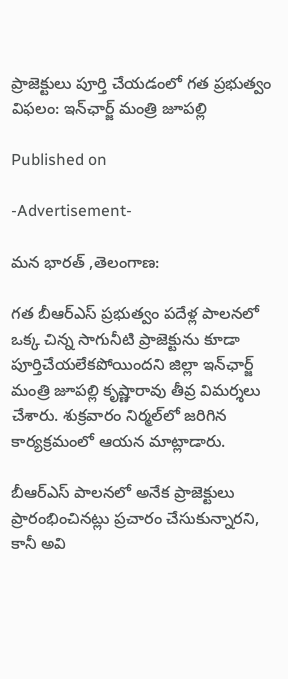ప్రాజెక్టులు పూర్తి చేయడంలో గత ప్రభుత్వం విఫలం: ఇన్‌ఛార్జ్ మంత్రి జూపల్లి

Published on

-Advertisement-

మన భారత్ ,తెలంగాణ:

గత బీఆర్ఎస్ ప్రభుత్వం పదేళ్ల పాలనలో ఒక్క చిన్న సాగునీటి ప్రాజెక్టును కూడా పూర్తిచేయలేకపోయిందని జిల్లా ఇన్‌ఛార్జ్ మంత్రి జూపల్లి కృష్ణారావు తీవ్ర విమర్శలు చేశారు. శుక్రవారం నిర్మల్‌లో జరిగిన కార్యక్రమంలో ఆయన మాట్లాడారు.

బీఆర్ఎస్ పాలనలో అనేక ప్రాజెక్టులు ప్రారంభించినట్లు ప్రచారం చేసుకున్నారని, కానీ అవి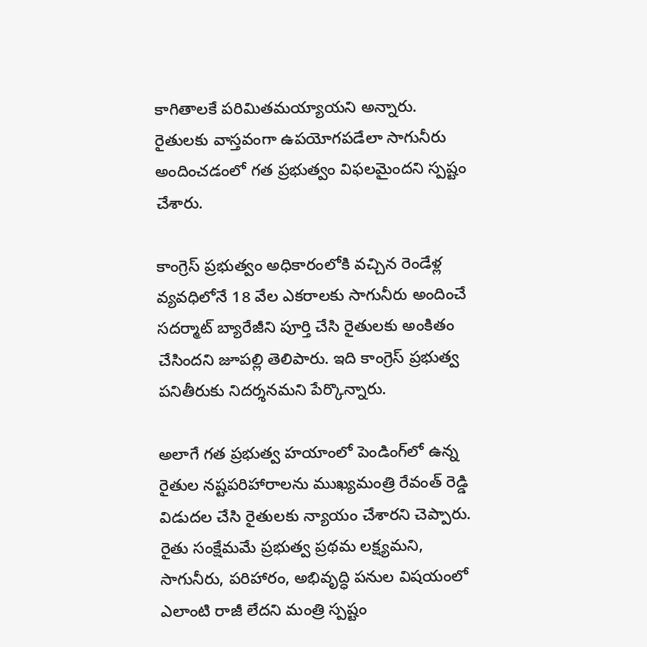కాగితాలకే పరిమితమయ్యాయని అన్నారు. రైతులకు వాస్తవంగా ఉపయోగపడేలా సాగునీరు అందించడంలో గత ప్రభుత్వం విఫలమైందని స్పష్టం చేశారు.

కాంగ్రెస్ ప్రభుత్వం అధికారంలోకి వచ్చిన రెండేళ్ల వ్యవధిలోనే 18 వేల ఎకరాలకు సాగునీరు అందించే సదర్మాట్ బ్యారేజీని పూర్తి చేసి రైతులకు అంకితం చేసిందని జూపల్లి తెలిపారు. ఇది కాంగ్రెస్ ప్రభుత్వ పనితీరుకు నిదర్శనమని పేర్కొన్నారు.

అలాగే గత ప్రభుత్వ హయాంలో పెండింగ్‌లో ఉన్న రైతుల నష్టపరిహారాలను ముఖ్యమంత్రి రేవంత్ రెడ్డి విడుదల చేసి రైతులకు న్యాయం చేశారని చెప్పారు. రైతు సంక్షేమమే ప్రభుత్వ ప్రథమ లక్ష్యమని, సాగునీరు, పరిహారం, అభివృద్ధి పనుల విషయంలో ఎలాంటి రాజీ లేదని మంత్రి స్పష్టం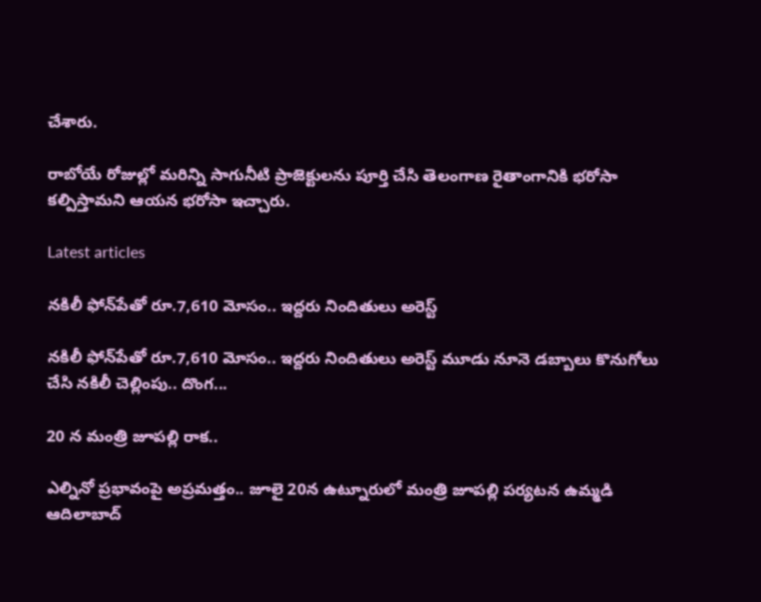చేశారు.

రాబోయే రోజుల్లో మరిన్ని సాగునీటి ప్రాజెక్టులను పూర్తి చేసి తెలంగాణ రైతాంగానికి భరోసా కల్పిస్తామని ఆయన భరోసా ఇచ్చారు.

Latest articles

నకిలీ ఫోన్‌పేతో రూ.7,610 మోసం.. ఇద్దరు నిందితులు అరెస్ట్

నకిలీ ఫోన్‌పేతో రూ.7,610 మోసం.. ఇద్దరు నిందితులు అరెస్ట్ మూడు నూనె డబ్బాలు కొనుగోలు చేసి నకిలీ చెల్లింపు.. దొంగ...

20 న మంత్రి జూపల్లి రాక..

ఎల్నినో ప్రభావంపై అప్రమత్తం.. జూలై 20న ఉట్నూరులో మంత్రి జూపల్లి పర్యటన ఉమ్మడి ఆదిలాబాద్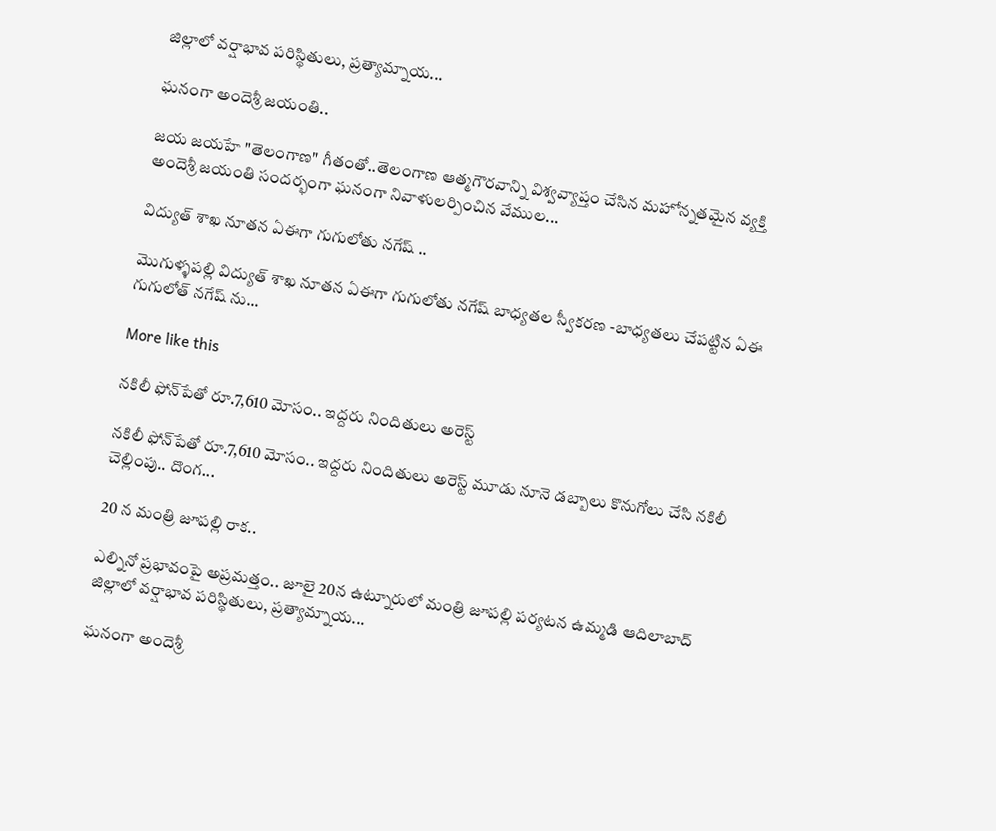జిల్లాలో వర్షాభావ పరిస్థితులు, ప్రత్యామ్నాయ...

ఘనంగా అందెశ్రీ జయంతి..

జయ జయహే "తెలంగాణ" గీతంతో..తెలంగాణ ఆత్మగౌరవాన్ని విశ్వవ్యాప్తం చేసిన మహోన్నతమైన వ్యక్తి అందెశ్రీ జయంతి సందర్భంగా ఘనంగా నివాళులర్పించిన వేముల...

విద్యుత్ శాఖ నూతన ఏఈగా గుగులోతు నగేష్ ..

మొగుళ్ళపల్లి విద్యుత్ శాఖ నూతన ఏఈగా గుగులోతు నగేష్ బాధ్యతల స్వీకరణ -బాధ్యతలు చేపట్టిన ఏఈ గుగులోత్ నగేష్ ను...

More like this

నకిలీ ఫోన్‌పేతో రూ.7,610 మోసం.. ఇద్దరు నిందితులు అరెస్ట్

నకిలీ ఫోన్‌పేతో రూ.7,610 మోసం.. ఇద్దరు నిందితులు అరెస్ట్ మూడు నూనె డబ్బాలు కొనుగోలు చేసి నకిలీ చెల్లింపు.. దొంగ...

20 న మంత్రి జూపల్లి రాక..

ఎల్నినో ప్రభావంపై అప్రమత్తం.. జూలై 20న ఉట్నూరులో మంత్రి జూపల్లి పర్యటన ఉమ్మడి ఆదిలాబాద్ జిల్లాలో వర్షాభావ పరిస్థితులు, ప్రత్యామ్నాయ...

ఘనంగా అందెశ్రీ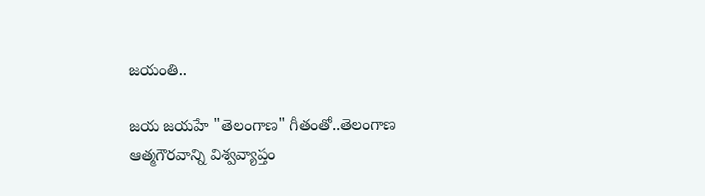జయంతి..

జయ జయహే "తెలంగాణ" గీతంతో..తెలంగాణ ఆత్మగౌరవాన్ని విశ్వవ్యాప్తం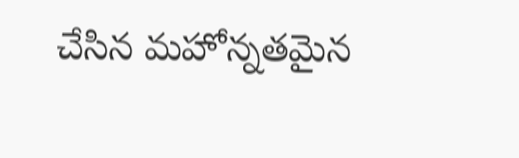చేసిన మహోన్నతమైన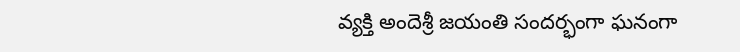వ్యక్తి అందెశ్రీ జయంతి సందర్భంగా ఘనంగా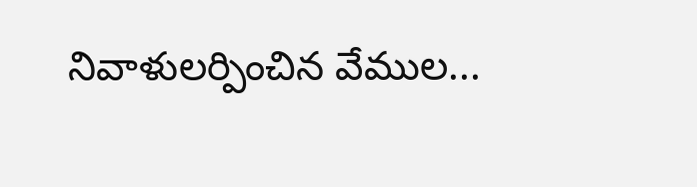నివాళులర్పించిన వేముల...